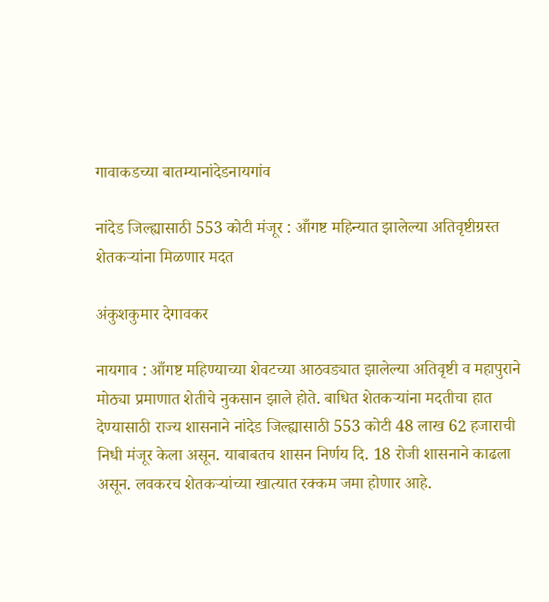गावाकडच्या बातम्यानांदेडनायगांव

नांदेड जिल्ह्यासाठी 553 कोटी मंजूर : आँगष्ट महिन्यात झालेल्या अतिवृष्टीग्रस्त शेतकऱ्यांना मिळणार मदत

अंकुशकुमार देगावकर

नायगाव : आँगष्ट महिण्याच्या शेवटच्या आठवड्यात झालेल्या अतिवृष्टी व महापुराने मोठ्या प्रमाणात शेतीचे नुकसान झाले होते. बाधित शेतकऱ्यांना मदतीचा हात देण्यासाठी राज्य शासनाने नांदेड जिल्ह्यासाठी 553 कोटी 48 लाख 62 हजाराची निधी मंजूर केला असून. याबाबतच शासन निर्णय दि. 18 रोजी शासनाने काढला असून. लवकरच शेतकऱ्यांच्या खात्यात रक्कम जमा होणार आहे.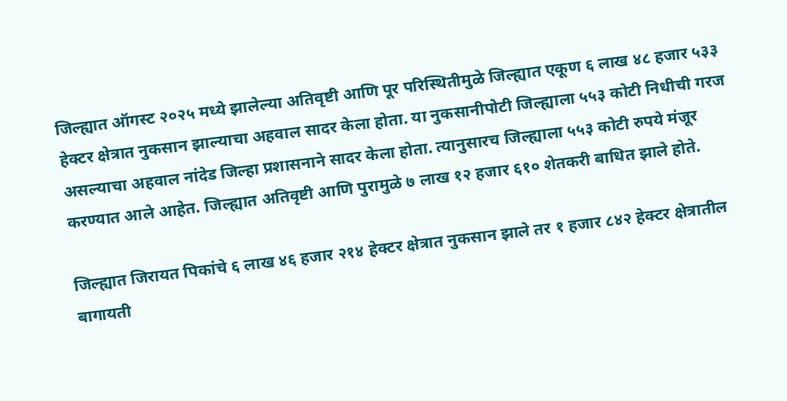जिल्ह्यात ऑगस्ट २०२५ मध्ये झालेल्या अतिवृष्टी आणि पूर परिस्थितीमुळे जिल्ह्यात एकूण ६ लाख ४८ हजार ५३३ हेक्टर क्षेत्रात नुकसान झाल्याचा अहवाल सादर केला होता. या नुकसानीपोटी जिल्ह्याला ५५३ कोटी निधीची गरज असल्याचा अहवाल नांदेड जिल्हा प्रशासनाने सादर केला होता. त्यानुसारच जिल्ह्याला ५५३ कोटी रुपये मंजूर करण्यात आले आहेत. जिल्ह्यात अतिवृष्टी आणि पुरामुळे ७ लाख १२ हजार ६१० शेतकरी बाधित झाले होते.

जिल्ह्यात जिरायत पिकांचे ६ लाख ४६ हजार २१४ हेक्टर क्षेत्रात नुकसान झाले तर १ हजार ८४२ हेक्टर क्षेत्रातील बागायती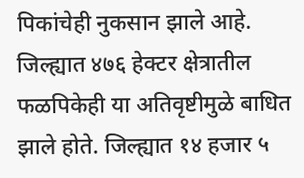पिकांचेही नुकसान झाले आहे. जिल्ह्यात ४७६ हेक्टर क्षेत्रातील फळपिकेही या अतिवृष्टीमुळे बाधित झाले होते. जिल्ह्यात १४ हजार ५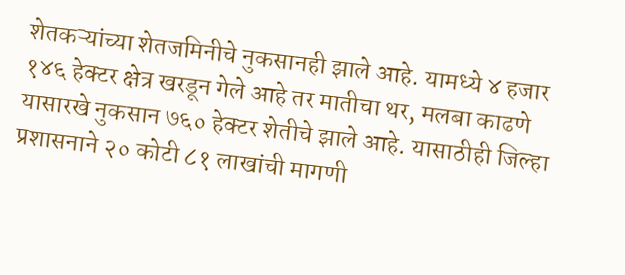शेतकऱ्यांच्या शेतजमिनीचे नुकसानही झाले आहे. यामध्ये ४ हजार १४६ हेक्टर क्षेत्र खरडून गेले आहे तर मातीचा थर, मलबा काढणे यासारखे नुकसान ७६० हेक्टर शेतीचे झाले आहे. यासाठीही जिल्हा प्रशासनाने २० कोटी ८१ लाखांची मागणी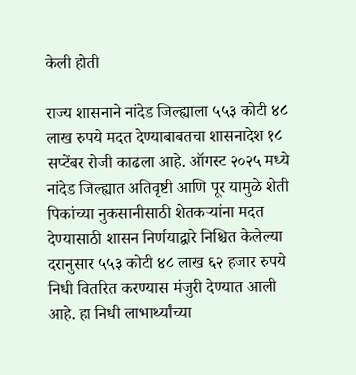केली होती

राज्य शासनाने नांदेड जिल्ह्याला ५५३ कोटी ४८ लाख रुपये मदत देण्याबाबतचा शासनादेश १८ सप्टेंबर रोजी काढला आहे. ऑगस्ट २०२५ मध्ये नांदेड जिल्ह्यात अतिवृष्टी आणि पूर यामुळे शेती पिकांच्या नुकसानीसाठी शेतकऱ्यांना मदत देण्यासाठी शासन निर्णयाद्वारे निश्चित केलेल्या दरानुसार ५५३ कोटी ४८ लाख ६२ हजार रुपये निधी वितरित करण्यास मंजुरी देण्यात आली आहे. हा निधी लाभार्थ्यांच्या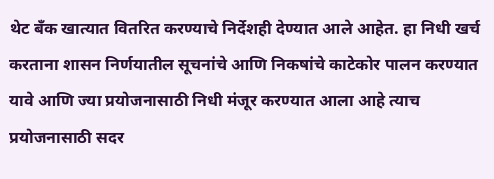थेट बँक खात्यात वितरित करण्याचे निर्देशही देण्यात आले आहेत. हा निधी खर्च करताना शासन निर्णयातील सूचनांचे आणि निकषांचे काटेकोर पालन करण्यात यावे आणि ज्या प्रयोजनासाठी निधी मंजूर करण्यात आला आहे त्याच प्रयोजनासाठी सदर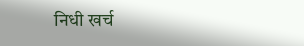निधी खर्च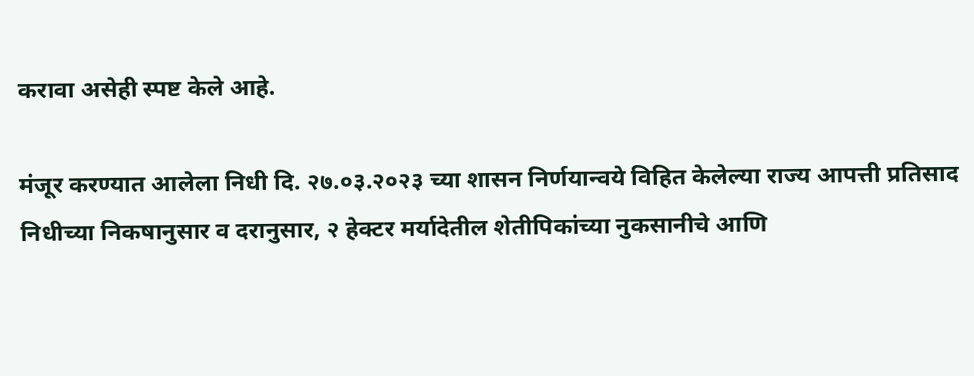करावा असेही स्पष्ट केले आहे.

मंजूर करण्यात आलेला निधी दि. २७.०३.२०२३ च्या शासन निर्णयान्वये विहित केलेल्या राज्य आपत्ती प्रतिसाद निधीच्या निकषानुसार व दरानुसार, २ हेक्टर मर्यादेतील शेतीपिकांच्या नुकसानीचे आणि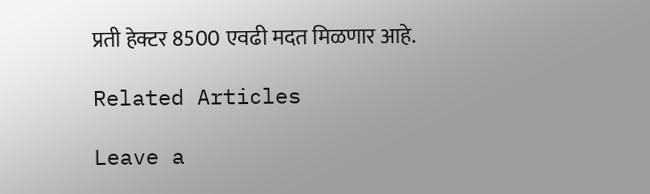प्रती हेक्टर 8500 एवढी मदत मिळणार आहे.

Related Articles

Leave a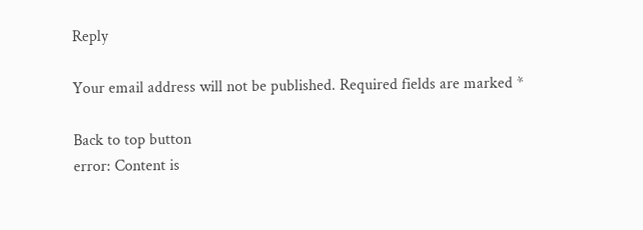Reply

Your email address will not be published. Required fields are marked *

Back to top button
error: Content is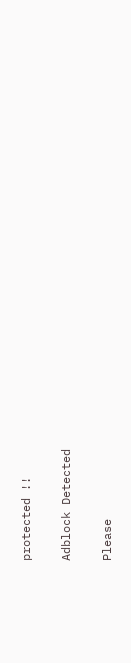protected !!

Adblock Detected

Please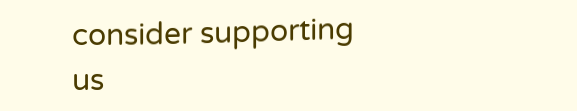consider supporting us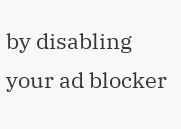by disabling your ad blocker